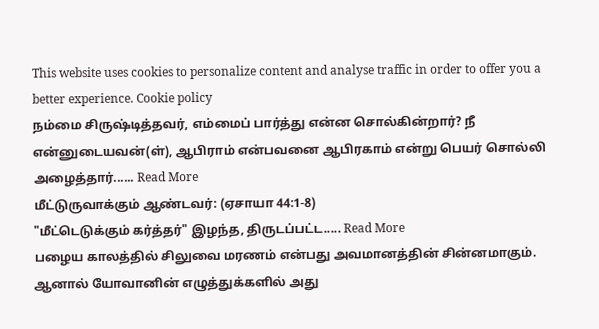This website uses cookies to personalize content and analyse traffic in order to offer you a better experience. Cookie policy
நம்மை சிருஷ்டித்தவர், எம்மைப் பார்த்து என்ன சொல்கின்றார்? நீ என்னுடையவன்(ள்), ஆபிராம் என்பவனை ஆபிரகாம் என்று பெயர் சொல்லி அழைத்தார்...... Read More
மீட்டுருவாக்கும் ஆண்டவர்: (ஏசாயா 44:1-8)
"மீட்டெடுக்கும் கர்த்தர்" இழந்த, திருடப்பட்ட..... Read More
பழைய காலத்தில் சிலுவை மரணம் என்பது அவமானத்தின் சின்னமாகும். ஆனால் யோவானின் எழுத்துக்களில் அது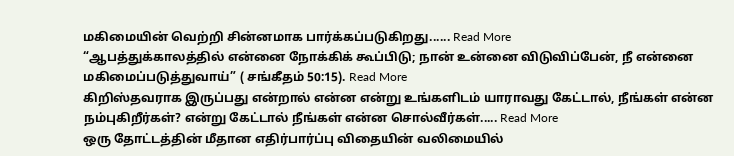மகிமையின் வெற்றி சின்னமாக பார்க்கப்படுகிறது...... Read More
“ஆபத்துக்காலத்தில் என்னை நோக்கிக் கூப்பிடு; நான் உன்னை விடுவிப்பேன், நீ என்னை மகிமைப்படுத்துவாய்” ( சங்கீதம் 50:15). Read More
கிறிஸ்தவராக இருப்பது என்றால் என்ன என்று உங்களிடம் யாராவது கேட்டால், நீங்கள் என்ன நம்புகிறீர்கள்? என்று கேட்டால் நீங்கள் என்ன சொல்வீர்கள்..... Read More
ஒரு தோட்டத்தின் மீதான எதிர்பார்ப்பு விதையின் வலிமையில்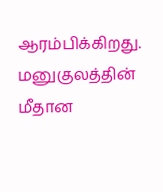ஆரம்பிக்கிறது. மனுகுலத்தின் மீதான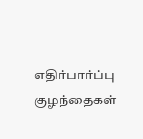எதிர்பார்ப்பு குழந்தைகள்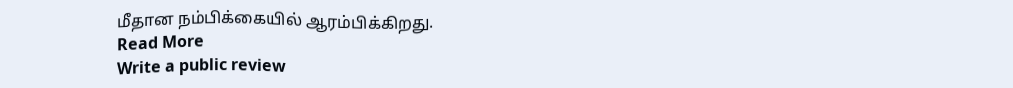மீதான நம்பிக்கையில் ஆரம்பிக்கிறது.
Read More
Write a public review